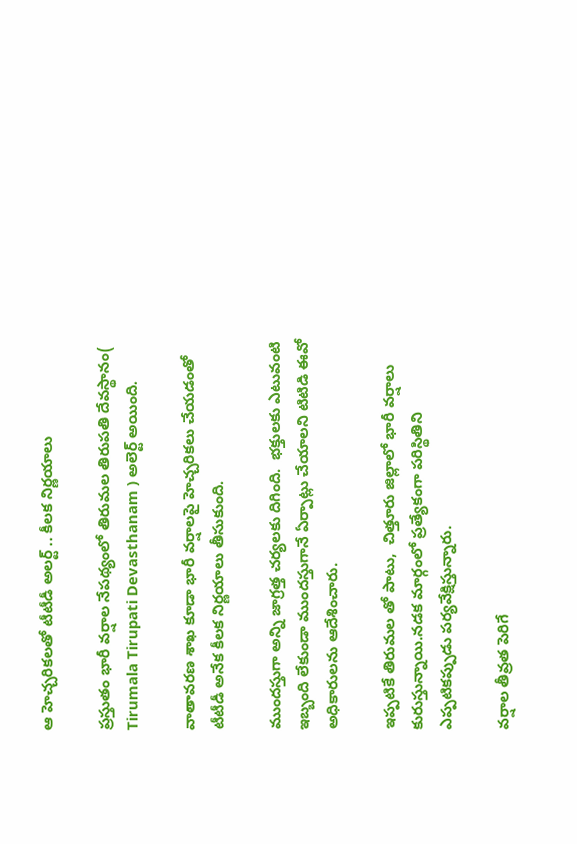ఆ హెచ్చరికలతో టీటీడీ అలర్ట్ .. కీలక నిర్ణయాలు

ప్రస్తుతం భారీ వర్షాల నేపథ్యంలో తిరుమల తిరుపతి దేవస్థానం( Tirumala Tirupati Devasthanam ) అలెర్ట్ అయింది.

వాతావరణ శాఖ కూడా భారీ వర్షాలపై హెచ్చరికలు చేయడంతో టీటీడీ అనేక కీలక నిర్ణయాలు తీసుకుంది.

ముందస్తుగా అన్ని జాగ్రత్త చర్యలకు దిగింది.  భక్తులకు ఎటువంటి ఇబ్బంది లేకుండా ముందస్తుగానే ఏర్పాట్లు చేయాలని టిటిడి ఈవో అధికారులను ఆదేశించారు.

ఇప్పటికే తిరుమల తో పాటు,  చిత్తూరు జిల్లాలో భారీ వర్షాలు కురుస్తున్నాయి.నడక మార్గంలో ప్రత్యేకంగా పరిస్థితిని ఎప్పటికప్పుడు పర్యవేక్షిస్తున్నారు.

వర్షాల తీవ్రత పెరిగే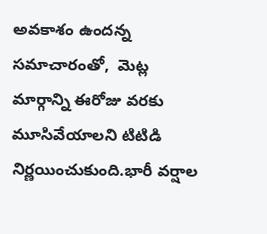అవకాశం ఉందన్న సమాచారంతో,  మెట్ల మార్గాన్ని ఈరోజు వరకు మూసివేయాలని టిటిడి నిర్ణయించుకుంది.భారీ వర్షాల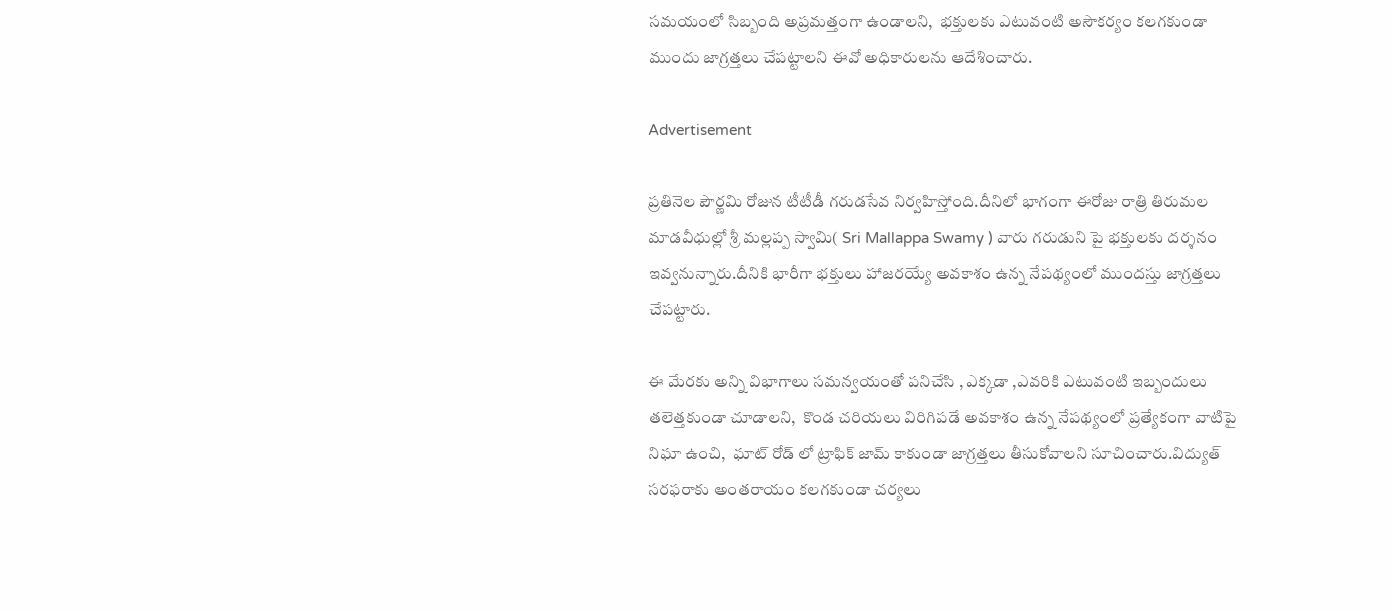సమయంలో సిబ్బంది అప్రమత్తంగా ఉండాలని,  భక్తులకు ఎటువంటి అసౌకర్యం కలగకుండా ముందు జాగ్రత్తలు చేపట్టాలని ఈవో అధికారులను ఆదేశించారు.

Advertisement

ప్రతినెల పౌర్ణమి రోజున టీటీడీ గరుడసేవ నిర్వహిస్తోంది.దీనిలో భాగంగా ఈరోజు రాత్రి తిరుమల మాడవీధుల్లో శ్రీ మల్లప్ప స్వామి( Sri Mallappa Swamy ) వారు గరుడుని పై భక్తులకు దర్శనం ఇవ్వనున్నారు.దీనికి భారీగా భక్తులు హాజరయ్యే అవకాశం ఉన్న నేపథ్యంలో ముందస్తు జాగ్రత్తలు చేపట్టారు.

ఈ మేరకు అన్ని విభాగాలు సమన్వయంతో పనిచేసి , ఎక్కడా ,ఎవరికి ఎటువంటి ఇబ్బందులు తలెత్తకుండా చూడాలని,  కొండ చరియలు విరిగిపడే అవకాశం ఉన్న నేపథ్యంలో ప్రత్యేకంగా వాటిపై నిఘా ఉంచి,  ఘాట్ రోడ్ లో ట్రాఫిక్ జామ్ కాకుండా జాగ్రత్తలు తీసుకోవాలని సూచించారు.విద్యుత్ సరఫరాకు అంతరాయం కలగకుండా చర్యలు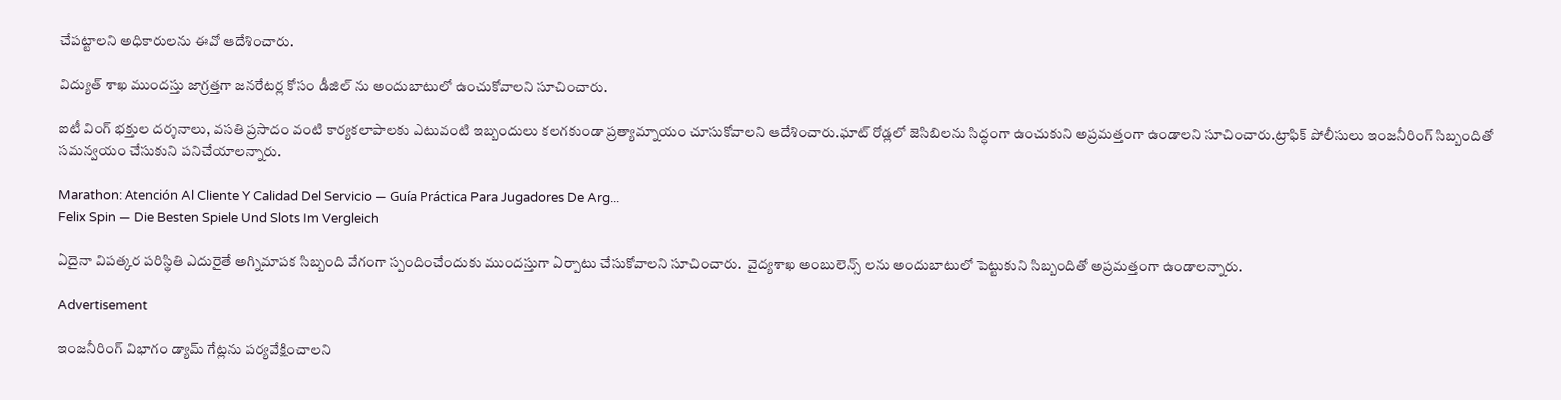చేపట్టాలని అధికారులను ఈవో ఆదేశించారు.

విద్యుత్ శాఖ ముందస్తు జాగ్రత్తగా జనరేటర్ల కోసం డీజిల్ ను అందుబాటులో ఉంచుకోవాలని సూచించారు.

ఐటీ వింగ్ భక్తుల దర్శనాలు, వసతి ప్రసాదం వంటి కార్యకలాపాలకు ఎటువంటి ఇబ్బందులు కలగకుండా ప్రత్యామ్నాయం చూసుకోవాలని ఆదేశించారు.ఘాట్ రోడ్లలో జెసిబిలను సిద్ధంగా ఉంచుకుని అప్రమత్తంగా ఉండాలని సూచించారు.ట్రాఫిక్ పోలీసులు ఇంజనీరింగ్ సిబ్బందితో సమన్వయం చేసుకుని పనిచేయాలన్నారు.

Marathon: Atención Al Cliente Y Calidad Del Servicio — Guía Práctica Para Jugadores De Arg...
Felix Spin — Die Besten Spiele Und Slots Im Vergleich

ఏదైనా విపత్కర పరిస్థితి ఎదురైతే అగ్నిమాపక సిబ్బంది వేగంగా స్పందించేందుకు ముందస్తుగా ఏర్పాటు చేసుకోవాలని సూచించారు.  వైద్యశాఖ అంబులెన్స్ లను అందుబాటులో పెట్టుకుని సిబ్బందితో అప్రమత్తంగా ఉండాలన్నారు.

Advertisement

ఇంజనీరింగ్ విభాగం డ్యామ్ గేట్లను పర్యవేక్షించాలని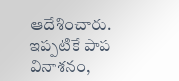ఆదేశించారు.  ఇప్పటికే పాప వినాశనం,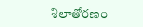శిలాతోరణం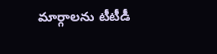మార్గాలను టీటీడీ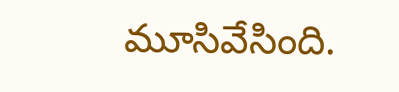మూసివేసింది.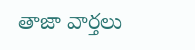తాజా వార్తలు